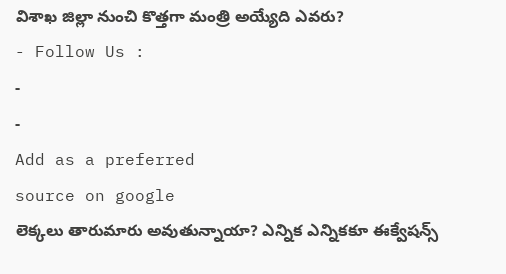విశాఖ జిల్లా నుంచి కొత్తగా మంత్రి అయ్యేది ఎవరు?
- Follow Us :
-
-
Add as a preferred
source on google
లెక్కలు తారుమారు అవుతున్నాయా? ఎన్నిక ఎన్నికకూ ఈక్వేషన్స్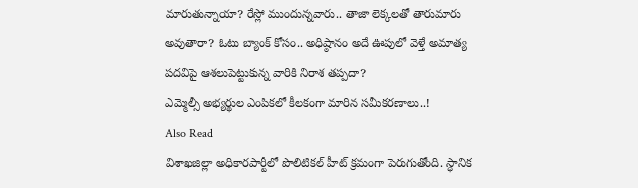మారుతున్నాయా? రేస్లో ముందున్నవారు.. తాజా లెక్కలతో తారుమారు అవుతారా? ఓటు బ్యాంక్ కోసం.. అధిష్ఠానం అదే ఊపులో వెళ్తే అమాత్య పదవిపై ఆశలుపెట్టుకున్న వారికి నిరాశ తప్పదా?
ఎమ్మెల్సీ అభ్యర్థుల ఎంపికలో కీలకంగా మారిన సమీకరణాలు..!
Also Read
విశాఖజిల్లా అధికారపార్టీలో పొలిటికల్ హీట్ క్రమంగా పెరుగుతోంది. స్ధానిక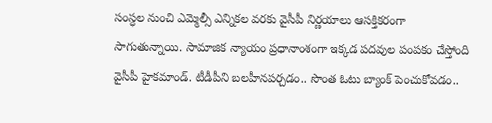సంస్ధల నుంచి ఎమ్మెల్సీ ఎన్నికల వరకు వైసీపీ నిర్ణయాలు ఆసక్తికరంగా సాగుతున్నాయి. సామాజిక న్యాయం ప్రధానాంశంగా ఇక్కడ పదవుల పంపకం చేస్తోంది వైసీపీ హైకమాండ్. టీడీపీని బలహీనపర్చడం.. సొంత ఓటు బ్యాంక్ పెంచుకోవడం..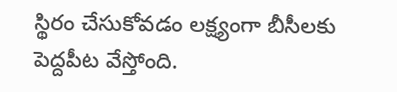స్థిరం చేసుకోవడం లక్ష్యంగా బీసీలకు పెద్దపీట వేస్తోంది.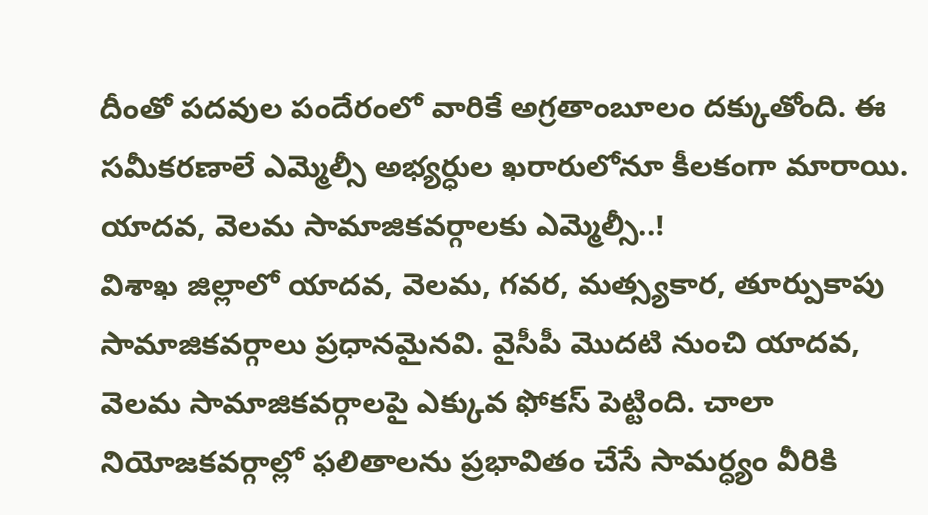దీంతో పదవుల పందేరంలో వారికే అగ్రతాంబూలం దక్కుతోంది. ఈ సమీకరణాలే ఎమ్మెల్సీ అభ్యర్ధుల ఖరారులోనూ కీలకంగా మారాయి.
యాదవ, వెలమ సామాజికవర్గాలకు ఎమ్మెల్సీ..!
విశాఖ జిల్లాలో యాదవ, వెలమ, గవర, మత్స్యకార, తూర్పుకాపు సామాజికవర్గాలు ప్రధానమైనవి. వైసీపీ మొదటి నుంచి యాదవ, వెలమ సామాజికవర్గాలపై ఎక్కువ ఫోకస్ పెట్టింది. చాలా నియోజకవర్గాల్లో ఫలితాలను ప్రభావితం చేసే సామర్ధ్యం వీరికి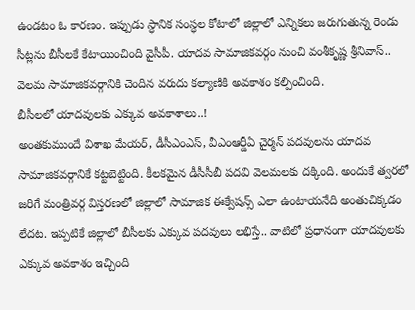ఉండటం ఓ కారణం. ఇప్పుడు స్ధానిక సంస్ధల కోటాలో జిల్లాలో ఎన్నికలు జరుగుతున్న రెండు సీట్లను బీసీలకే కేటాయించింది వైసీపీ. యాదవ సామాజికవర్గం నుంచి వంశీకృష్ణ శ్రీనివాస్.. వెలమ సామాజికవర్గానికి చెందిన వరుదు కల్యాణికి అవకాశం కల్పించింది.
బీసీలలో యాదవులకు ఎక్కువ అవకాశాలు..!
అంతకుముందే విశాఖ మేయర్, డీసీఎంఎస్, వీఎంఆర్డీఏ చైర్మన్ పదవులను యాదవ సామాజికవర్గానికే కట్టబెట్టింది. కీలకమైన డీసీసీబీ పదవి వెలమలకు దక్కింది. అందుకే త్వరలో జరిగే మంత్రివర్గ విస్తరణలో జిల్లాలో సామాజిక ఈక్వేషన్స్ ఎలా ఉంటాయనేది అంతుచిక్కడం లేదట. ఇప్పటికే జిల్లాలో బీసీలకు ఎక్కువ పదవులు లభిస్తే.. వాటిలో ప్రధానంగా యాదవులకు ఎక్కువ అవకాశం ఇచ్చింది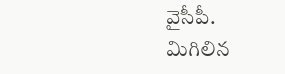వైసీపీ.
మిగిలిన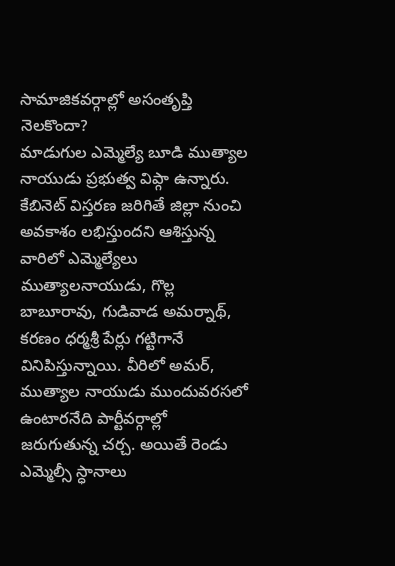సామాజికవర్గాల్లో అసంతృప్తి నెలకొందా?
మాడుగుల ఎమ్మెల్యే బూడి ముత్యాల నాయుడు ప్రభుత్వ విప్గా ఉన్నారు. కేబినెట్ విస్తరణ జరిగితే జిల్లా నుంచి అవకాశం లభిస్తుందని ఆశిస్తున్న వారిలో ఎమ్మెల్యేలు ముత్యాలనాయుడు, గొల్ల బాబూరావు, గుడివాడ అమర్నాథ్, కరణం ధర్మశ్రీ పేర్లు గట్టిగానే వినిపిస్తున్నాయి. వీరిలో అమర్, ముత్యాల నాయుడు ముందువరసలో ఉంటారనేది పార్టీవర్గాల్లో జరుగుతున్న చర్చ. అయితే రెండు ఎమ్మెల్సీ స్ధానాలు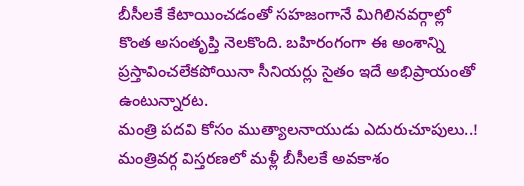బీసీలకే కేటాయించడంతో సహజంగానే మిగిలినవర్గాల్లో కొంత అసంతృప్తి నెలకొంది. బహిరంగంగా ఈ అంశాన్ని ప్రస్తావించలేకపోయినా సీనియర్లు సైతం ఇదే అభిప్రాయంతో ఉంటున్నారట.
మంత్రి పదవి కోసం ముత్యాలనాయుడు ఎదురుచూపులు..!
మంత్రివర్గ విస్తరణలో మళ్లీ బీసీలకే అవకాశం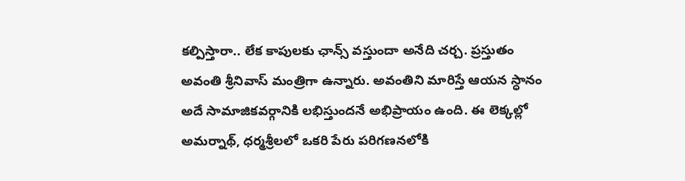కల్పిస్తారా.. లేక కాపులకు ఛాన్స్ వస్తుందా అనేది చర్చ. ప్రస్తుతం అవంతి శ్రీనివాస్ మంత్రిగా ఉన్నారు. అవంతిని మారిస్తే ఆయన స్ధానం అదే సామాజికవర్గానికి లభిస్తుందనే అభిప్రాయం ఉంది. ఈ లెక్కల్లో అమర్నాథ్, ధర్మశ్రీలలో ఒకరి పేరు పరిగణనలోకి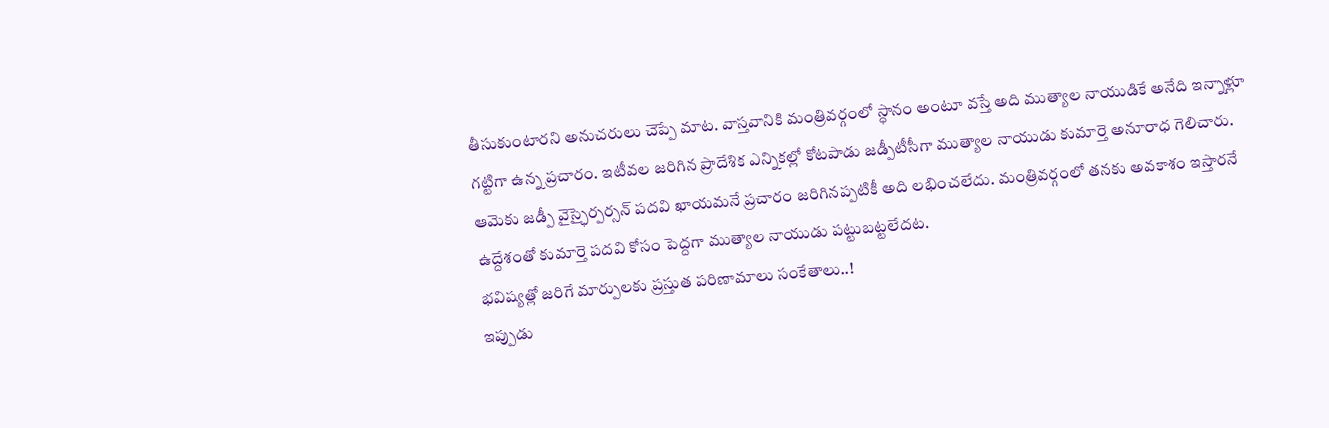తీసుకుంటారని అనుచరులు చెప్పే మాట. వాస్తవానికి మంత్రివర్గంలో స్ధానం అంటూ వస్తే అది ముత్యాల నాయుడికే అనేది ఇన్నాళ్లూ గట్టిగా ఉన్న ప్రచారం. ఇటీవల జరిగిన ప్రాదేశిక ఎన్నికల్లో కోటపాడు జడ్పీటీసీగా ముత్యాల నాయుడు కుమార్తె అనూరాధ గెలిచారు. ఆమెకు జడ్పీ వైస్ఛైర్పర్సన్ పదవి ఖాయమనే ప్రచారం జరిగినప్పటికీ అది లభించలేదు. మంత్రివర్గంలో తనకు అవకాశం ఇస్తారనే ఉద్దేశంతో కుమార్తె పదవి కోసం పెద్దగా ముత్యాల నాయుడు పట్టుబట్టలేదట.
భవిష్యత్లో జరిగే మార్పులకు ప్రస్తుత పరిణామాలు సంకేతాలు..!
ఇప్పుడు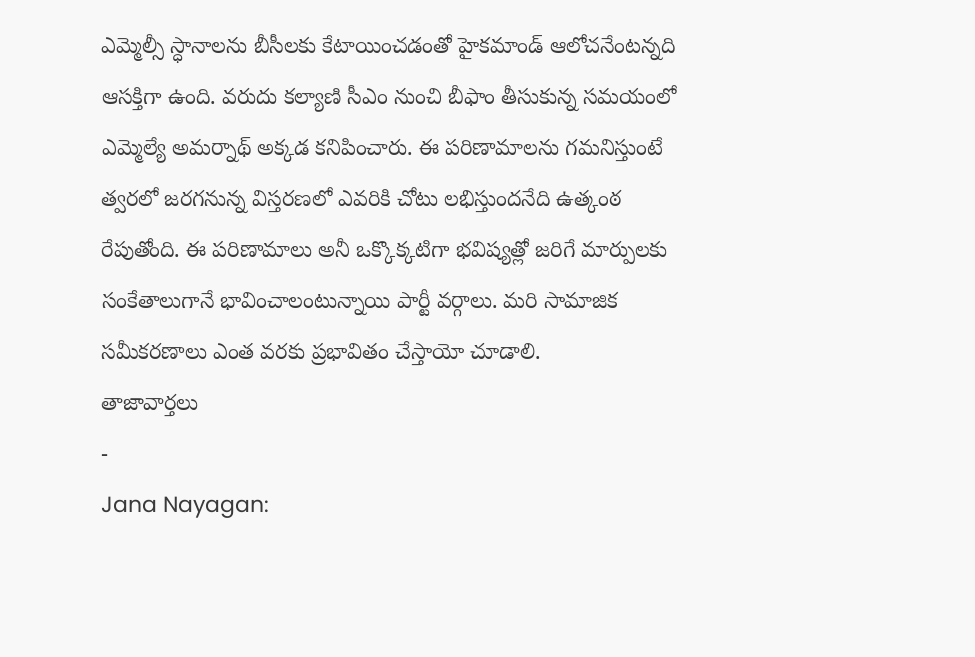ఎమ్మెల్సీ స్ధానాలను బీసీలకు కేటాయించడంతో హైకమాండ్ ఆలోచనేంటన్నది ఆసక్తిగా ఉంది. వరుదు కల్యాణి సీఎం నుంచి బీఫాం తీసుకున్న సమయంలో ఎమ్మెల్యే అమర్నాథ్ అక్కడ కనిపించారు. ఈ పరిణామాలను గమనిస్తుంటే త్వరలో జరగనున్న విస్తరణలో ఎవరికి చోటు లభిస్తుందనేది ఉత్కంఠ రేపుతోంది. ఈ పరిణామాలు అనీ ఒక్కొక్కటిగా భవిష్యత్లో జరిగే మార్పులకు సంకేతాలుగానే భావించాలంటున్నాయి పార్టీ వర్గాలు. మరి సామాజిక సమీకరణాలు ఎంత వరకు ప్రభావితం చేస్తాయో చూడాలి.
తాజావార్తలు
-
Jana Nayagan: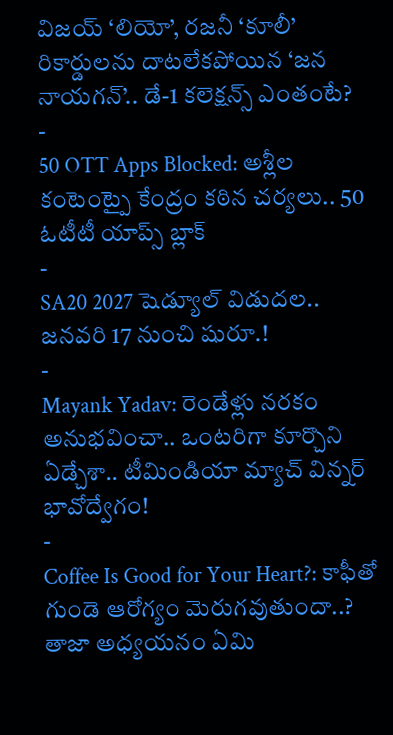విజయ్ ‘లియో’, రజనీ ‘కూలీ’ రికార్డులను దాటలేకపోయిన ‘జన నాయగన్’.. డే-1 కలెక్షన్స్ ఎంతంటే?
-
50 OTT Apps Blocked: అశ్లీల కంటెంట్పై కేంద్రం కఠిన చర్యలు.. 50 ఓటీటీ యాప్స్ బ్లాక్
-
SA20 2027 షెడ్యూల్ విడుదల.. జనవరి 17 నుంచి షురూ.!
-
Mayank Yadav: రెండేళ్లు నరకం అనుభవించా.. ఒంటరిగా కూర్చొని ఏడ్చేశా.. టీమిండియా మ్యాచ్ విన్నర్ భావోద్వేగం!
-
Coffee Is Good for Your Heart?: కాఫీతో గుండె ఆరోగ్యం మెరుగవుతుందా..? తాజా అధ్యయనం ఏమి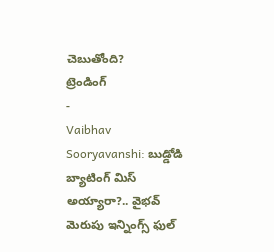చెబుతోంది?
ట్రెండింగ్
-
Vaibhav Sooryavanshi: బుడ్డోడి బ్యాటింగ్ మిస్ అయ్యారా?.. వైభవ్ మెరుపు ఇన్నింగ్స్ ఫుల్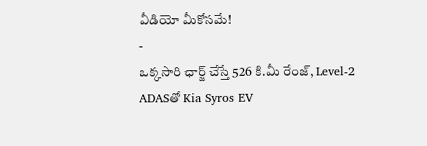వీడియో మీకోసమే!
-
ఒక్కసారి ఛార్జ్ చేస్తే 526 కి.మీ రేంజ్, Level-2 ADASతో Kia Syros EV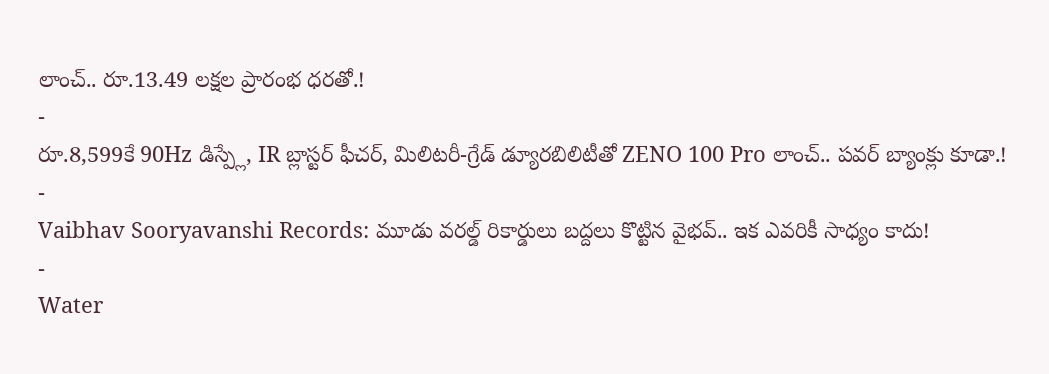లాంచ్.. రూ.13.49 లక్షల ప్రారంభ ధరతో.!
-
రూ.8,599కే 90Hz డిస్ప్లే, IR బ్లాస్టర్ ఫీచర్, మిలిటరీ-గ్రేడ్ డ్యూరబిలిటీతో ZENO 100 Pro లాంచ్.. పవర్ బ్యాంక్లు కూడా.!
-
Vaibhav Sooryavanshi Records: మూడు వరల్డ్ రికార్డులు బద్దలు కొట్టిన వైభవ్.. ఇక ఎవరికీ సాధ్యం కాదు!
-
Water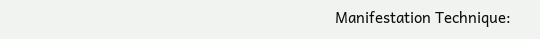Manifestation Technique: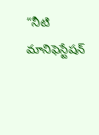“నీటి మానిఫెస్టేషన్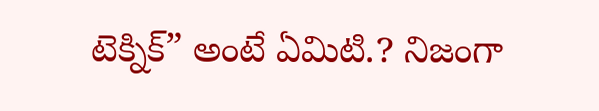టెక్నిక్” అంటే ఏమిటి.? నిజంగా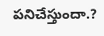పనిచేస్తుందా.?